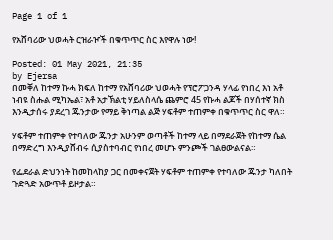Page 1 of 1

የአሸባሪው ህወሓት ርዝራዦች በቁጥጥር ስር እየዋሉ ነው!

Posted: 01 May 2021, 21:35
by Ejersa
በመቐለ ከተማ ኩሓ ክፍለ ከተማ የአሸባሪው ህወሓት የፕሮፖጋንዳ ሃላፊ የነበረ እነ አቶ ነብዩ ስሑል ሚካኤል፣ አቶ አታኽልቲ ሃይለስላሴ ጨምሮ 45 የኩሓ ልጆች በሃሰተኛ ክስ እንዲታሰሩ ያደረገ ጁንታው የማይ ቅነጣል ልጅ ሃፍቶም ተጠምቀ በቁጥጥር ስር ዋለ።

ሃፍቶም ተጠምቀ የተባለው ጁንታ አሁንም ወጣቶች ከተማ ላይ በማደራጀት የከተማ ሴል በማድረግ እንዲያሸብሩ ሲያስተባብር የነበረ መሆኑ ምንጮች ገልፀውልናል።

የፌደራል ድህንነት ከመከላከያ ጋር በመቀናጀት ሃፍቶም ተጠምቀ የተባለው ጁንታ ካለበት ጉድጓድ አውጥቶ ይዞታል።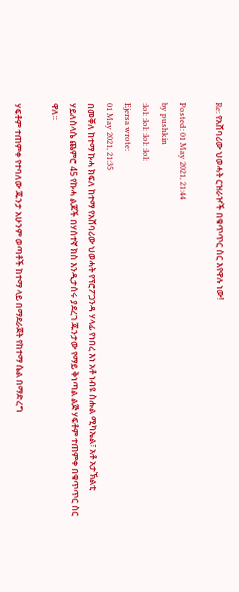Re: የአሸባሪው ህወሓት ርዝራዦች በቁጥጥር ስር እየዋሉ ነው!

Posted: 01 May 2021, 21:44
by pushkin
:lol: :lol: :lol: :lol:
Ejersa wrote:
01 May 2021, 21:35
በመቐለ ከተማ ኩሓ ክፍለ ከተማ የአሸባሪው ህወሓት የፕሮፖጋንዳ ሃላፊ የነበረ እነ አቶ ነብዩ ስሑል ሚካኤል፣ አቶ አታኽልቲ ሃይለስላሴ ጨምሮ 45 የኩሓ ልጆች በሃሰተኛ ክስ እንዲታሰሩ ያደረገ ጁንታው የማይ ቅነጣል ልጅ ሃፍቶም ተጠምቀ በቁጥጥር ስር ዋለ።

ሃፍቶም ተጠምቀ የተባለው ጁንታ አሁንም ወጣቶች ከተማ ላይ በማደራጀት የከተማ ሴል በማድረግ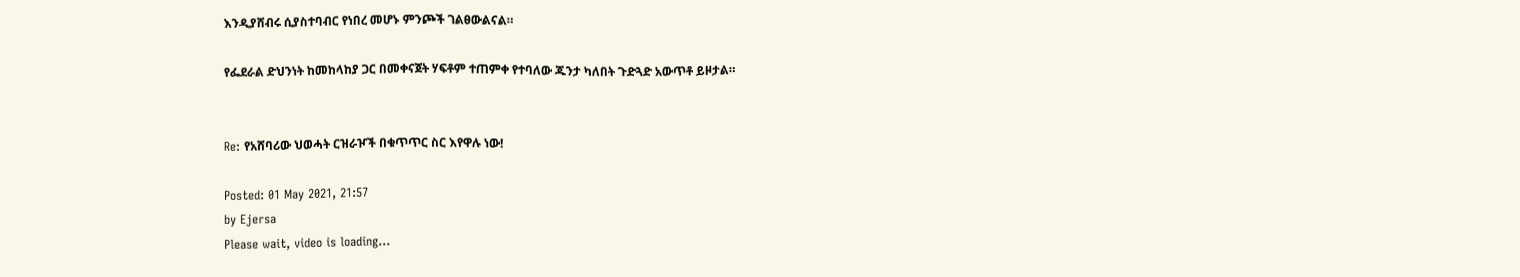እንዲያሸብሩ ሲያስተባብር የነበረ መሆኑ ምንጮች ገልፀውልናል።

የፌደራል ድህንነት ከመከላከያ ጋር በመቀናጀት ሃፍቶም ተጠምቀ የተባለው ጁንታ ካለበት ጉድጓድ አውጥቶ ይዞታል።


Re: የአሸባሪው ህወሓት ርዝራዦች በቁጥጥር ስር እየዋሉ ነው!

Posted: 01 May 2021, 21:57
by Ejersa
Please wait, video is loading...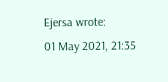Ejersa wrote:
01 May 2021, 21:35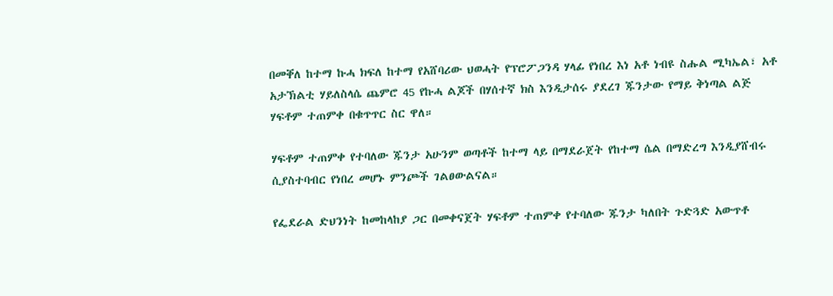በመቐለ ከተማ ኩሓ ክፍለ ከተማ የአሸባሪው ህወሓት የፕሮፖጋንዳ ሃላፊ የነበረ እነ አቶ ነብዩ ስሑል ሚካኤል፣ አቶ አታኽልቲ ሃይለስላሴ ጨምሮ 45 የኩሓ ልጆች በሃሰተኛ ክስ እንዲታሰሩ ያደረገ ጁንታው የማይ ቅነጣል ልጅ ሃፍቶም ተጠምቀ በቁጥጥር ስር ዋለ።

ሃፍቶም ተጠምቀ የተባለው ጁንታ አሁንም ወጣቶች ከተማ ላይ በማደራጀት የከተማ ሴል በማድረግ እንዲያሸብሩ ሲያስተባብር የነበረ መሆኑ ምንጮች ገልፀውልናል።

የፌደራል ድህንነት ከመከላከያ ጋር በመቀናጀት ሃፍቶም ተጠምቀ የተባለው ጁንታ ካለበት ጉድጓድ አውጥቶ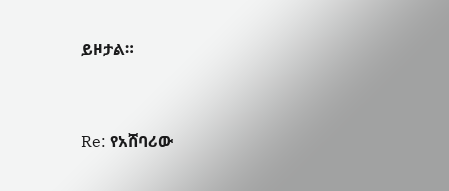ይዞታል።


Re: የአሸባሪው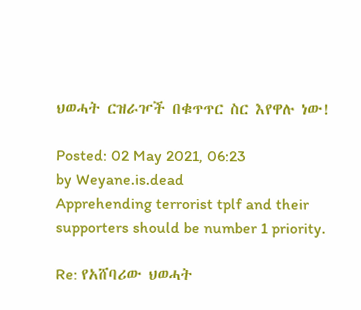ህወሓት ርዝራዦች በቁጥጥር ስር እየዋሉ ነው!

Posted: 02 May 2021, 06:23
by Weyane.is.dead
Apprehending terrorist tplf and their supporters should be number 1 priority.

Re: የአሸባሪው ህወሓት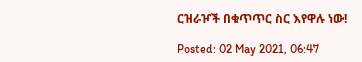ርዝራዦች በቁጥጥር ስር እየዋሉ ነው!

Posted: 02 May 2021, 06:47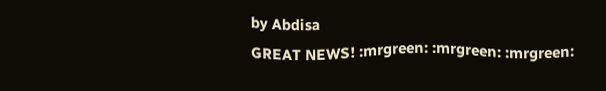by Abdisa
GREAT NEWS! :mrgreen: :mrgreen: :mrgreen: